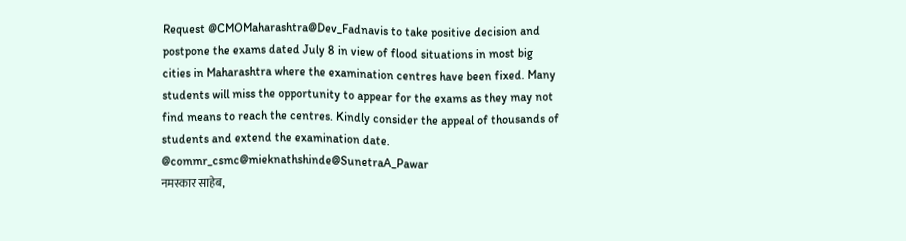Request @CMOMaharashtra@Dev_Fadnavis to take positive decision and postpone the exams dated July 8 in view of flood situations in most big cities in Maharashtra where the examination centres have been fixed. Many students will miss the opportunity to appear for the exams as they may not find means to reach the centres. Kindly consider the appeal of thousands of students and extend the examination date. @commr_csmc@mieknathshinde@SunetraA_Pawar
नमस्कार साहेब,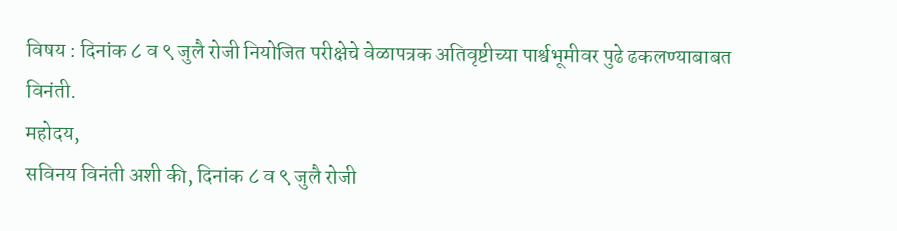विषय : दिनांक ८ व ९ जुलै रोजी नियोजित परीक्षेचे वेळापत्रक अतिवृष्टीच्या पार्श्वभूमीवर पुढे ढकलण्याबाबत विनंती.
महोदय,
सविनय विनंती अशी की, दिनांक ८ व ९ जुलै रोजी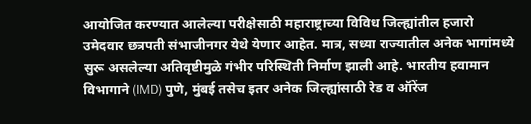आयोजित करण्यात आलेल्या परीक्षेसाठी महाराष्ट्राच्या विविध जिल्ह्यांतील हजारो उमेदवार छत्रपती संभाजीनगर येथे येणार आहेत. मात्र, सध्या राज्यातील अनेक भागांमध्ये सुरू असलेल्या अतिवृष्टीमुळे गंभीर परिस्थिती निर्माण झाली आहे. भारतीय हवामान विभागाने (IMD) पुणे, मुंबई तसेच इतर अनेक जिल्ह्यांसाठी रेड व ऑरेंज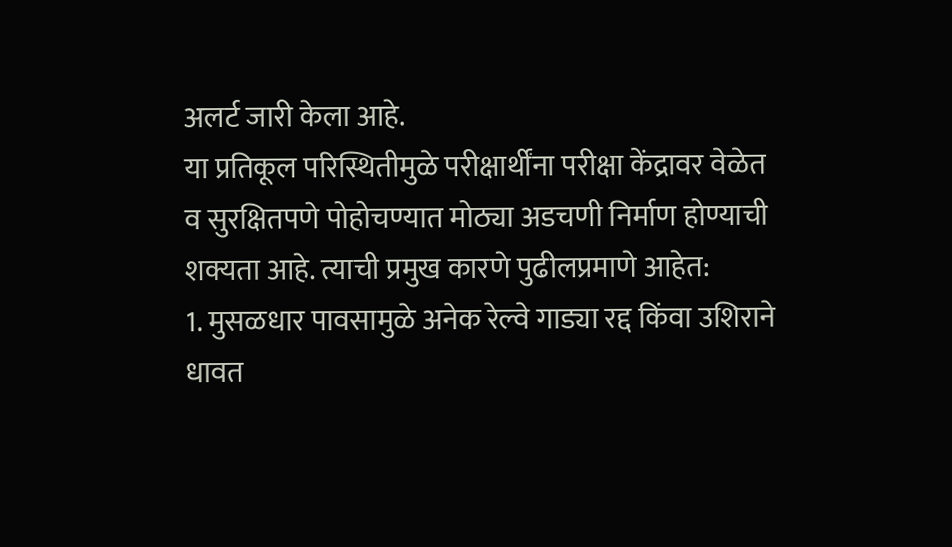अलर्ट जारी केला आहे.
या प्रतिकूल परिस्थितीमुळे परीक्षार्थींना परीक्षा केंद्रावर वेळेत व सुरक्षितपणे पोहोचण्यात मोठ्या अडचणी निर्माण होण्याची शक्यता आहे. त्याची प्रमुख कारणे पुढीलप्रमाणे आहेत:
1. मुसळधार पावसामुळे अनेक रेल्वे गाड्या रद्द किंवा उशिराने धावत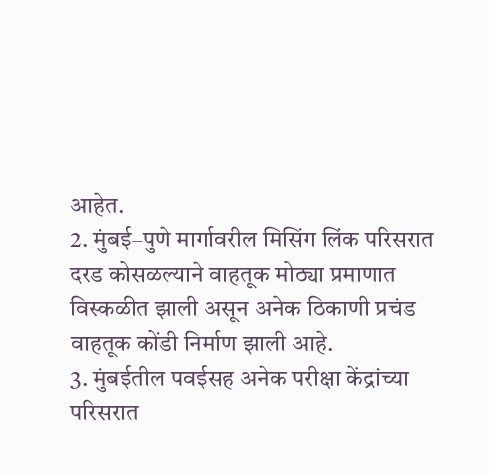आहेत.
2. मुंबई–पुणे मार्गावरील मिसिंग लिंक परिसरात दरड कोसळल्याने वाहतूक मोठ्या प्रमाणात विस्कळीत झाली असून अनेक ठिकाणी प्रचंड वाहतूक कोंडी निर्माण झाली आहे.
3. मुंबईतील पवईसह अनेक परीक्षा केंद्रांच्या परिसरात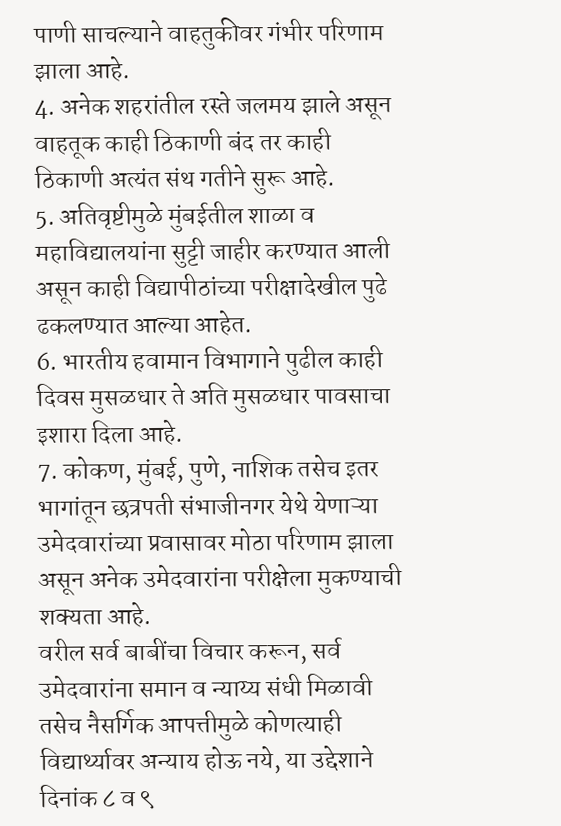पाणी साचल्याने वाहतुकीवर गंभीर परिणाम झाला आहे.
4. अनेक शहरांतील रस्ते जलमय झाले असून वाहतूक काही ठिकाणी बंद तर काही ठिकाणी अत्यंत संथ गतीने सुरू आहे.
5. अतिवृष्टीमुळे मुंबईतील शाळा व महाविद्यालयांना सुट्टी जाहीर करण्यात आली असून काही विद्यापीठांच्या परीक्षादेखील पुढे ढकलण्यात आल्या आहेत.
6. भारतीय हवामान विभागाने पुढील काही दिवस मुसळधार ते अति मुसळधार पावसाचा इशारा दिला आहे.
7. कोकण, मुंबई, पुणे, नाशिक तसेच इतर भागांतून छत्रपती संभाजीनगर येथे येणाऱ्या उमेदवारांच्या प्रवासावर मोठा परिणाम झाला असून अनेक उमेदवारांना परीक्षेला मुकण्याची शक्यता आहे.
वरील सर्व बाबींचा विचार करून, सर्व उमेदवारांना समान व न्याय्य संधी मिळावी तसेच नैसर्गिक आपत्तीमुळे कोणत्याही विद्यार्थ्यावर अन्याय होऊ नये, या उद्देशाने दिनांक ८ व ९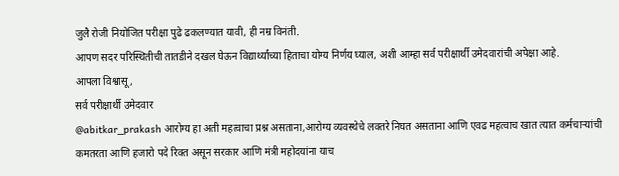जुलै रोजी नियोजित परीक्षा पुढे ढकलण्यात यावी, ही नम्र विनंती.
आपण सदर परिस्थितीची तातडीने दखल घेऊन विद्यार्थ्यांच्या हिताचा योग्य निर्णय घ्याल, अशी आम्हा सर्व परीक्षार्थी उमेदवारांची अपेक्षा आहे.
आपला विश्वासू,
सर्व परीक्षार्थी उमेदवार
@abitkar_prakash आरोग्य हा अती महत्वाचा प्रश्न असताना,आरोग्य व्यवस्थेचे लक्तरे निघत असताना आणि एवढ महत्वाच खात त्यात कर्मचाऱ्यांची कमतरता आणि हजारो पदे रिक्त असून सरकार आणि मंत्री महोदयांना याच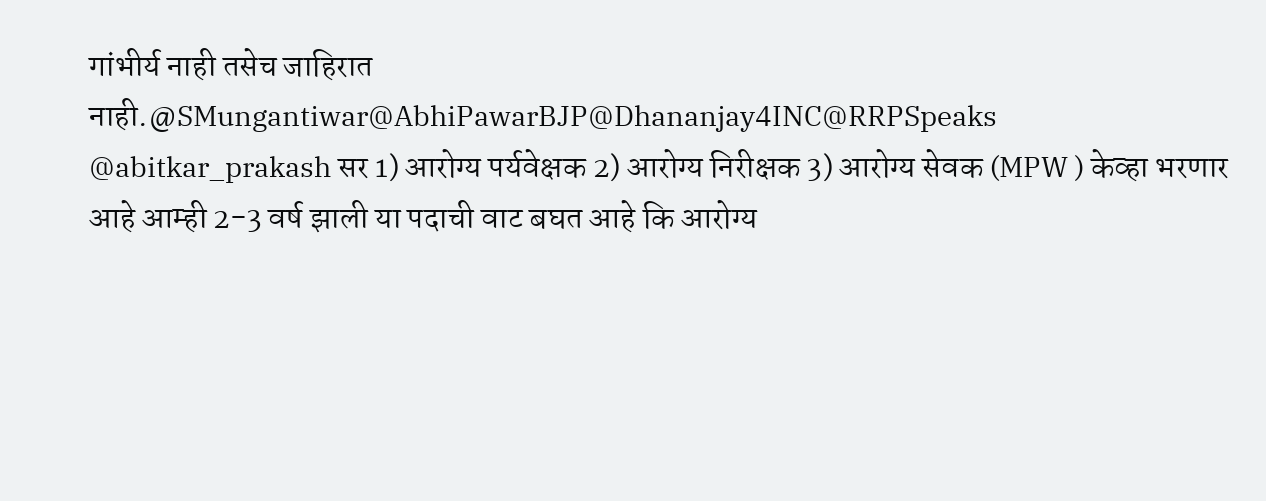गांभीर्य नाही तसेच जाहिरात नाही.@SMungantiwar@AbhiPawarBJP@Dhananjay4INC@RRPSpeaks
@abitkar_prakash सर 1) आरोग्य पर्यवेक्षक 2) आरोग्य निरीक्षक 3) आरोग्य सेवक (MPW ) केव्हा भरणार आहे आम्ही 2-3 वर्ष झाली या पदाची वाट बघत आहे कि आरोग्य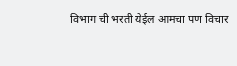विभाग ची भरती येईल आमचा पण विचार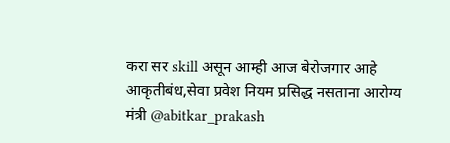करा सर skill असून आम्ही आज बेरोजगार आहे
आकृतीबंध,सेवा प्रवेश नियम प्रसिद्ध नसताना आरोग्य मंत्री @abitkar_prakash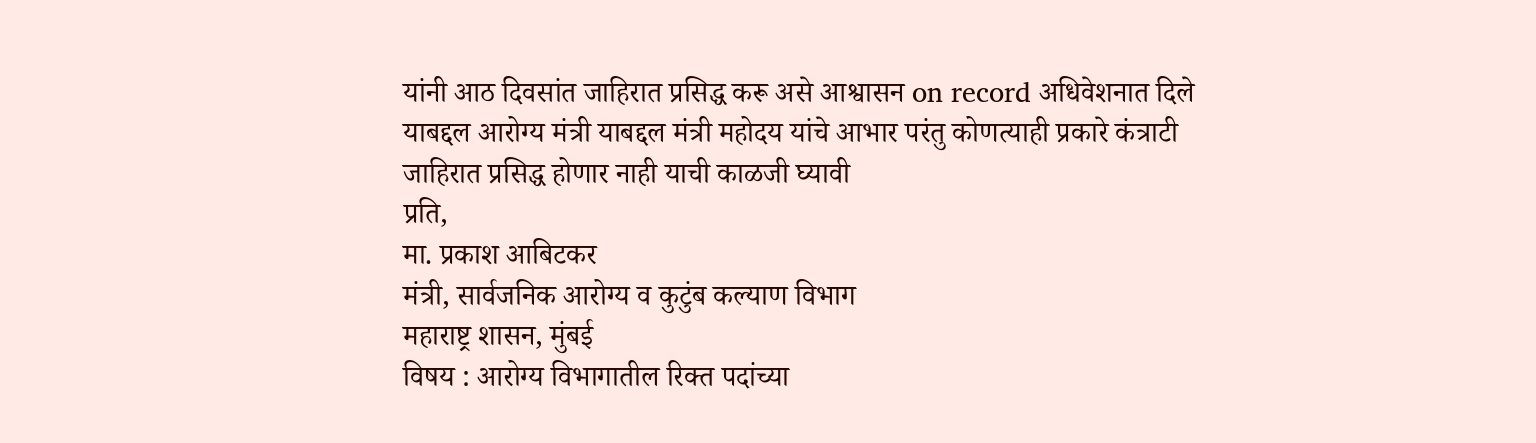यांनी आठ दिवसांत जाहिरात प्रसिद्ध करू असे आश्वासन on record अधिवेशनात दिले याबद्दल आरोग्य मंत्री याबद्दल मंत्री महोदय यांचे आभार परंतु कोणत्याही प्रकारे कंत्राटी जाहिरात प्रसिद्ध होणार नाही याची काळजी घ्यावी
प्रति,
मा. प्रकाश आबिटकर
मंत्री, सार्वजनिक आरोग्य व कुटुंब कल्याण विभाग
महाराष्ट्र शासन, मुंबई
विषय : आरोग्य विभागातील रिक्त पदांच्या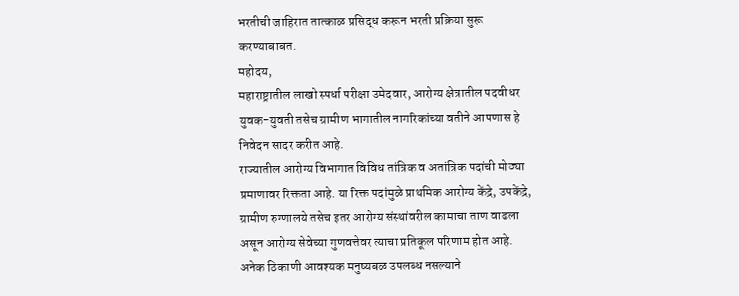भरतीची जाहिरात तात्काळ प्रसिद्ध करून भरती प्रक्रिया सुरू करण्याबाबत.
महोदय,
महाराष्ट्रातील लाखो स्पर्धा परीक्षा उमेदवार, आरोग्य क्षेत्रातील पदवीधर युवक-युवती तसेच ग्रामीण भागातील नागरिकांच्या वतीने आपणास हे निवेदन सादर करीत आहे.
राज्यातील आरोग्य विभागात विविध तांत्रिक व अतांत्रिक पदांची मोठ्या प्रमाणावर रिक्तता आहे. या रिक्त पदांमुळे प्राथमिक आरोग्य केंद्रे, उपकेंद्रे, ग्रामीण रुग्णालये तसेच इतर आरोग्य संस्थांवरील कामाचा ताण वाढला असून आरोग्य सेवेच्या गुणवत्तेवर त्याचा प्रतिकूल परिणाम होत आहे. अनेक ठिकाणी आवश्यक मनुष्यबळ उपलब्ध नसल्याने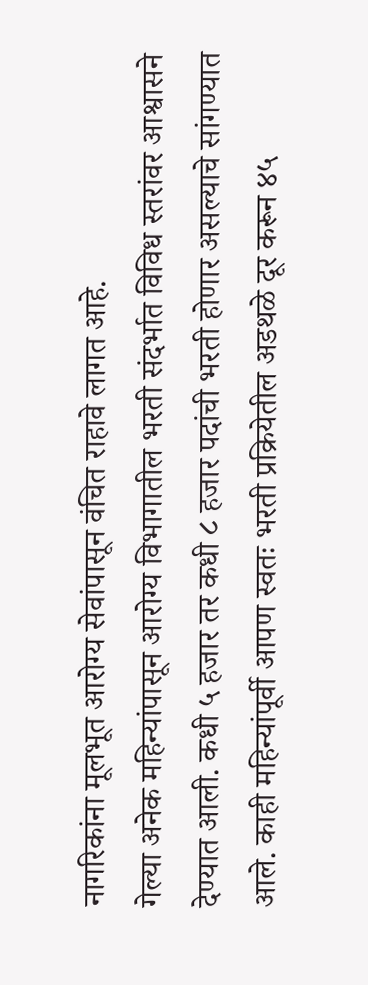नागरिकांना मूलभूत आरोग्य सेवांपासून वंचित राहावे लागत आहे.
गेल्या अनेक महिन्यांपासून आरोग्य विभागातील भरती संदर्भात विविध स्तरांवर आश्वासने देण्यात आली. कधी ५ हजार तर कधी ८ हजार पदांची भरती होणार असल्याचे सांगण्यात आले. काही महिन्यांपूर्वी आपण स्वतः भरती प्रक्रियेतील अडथळे दूर करून ४५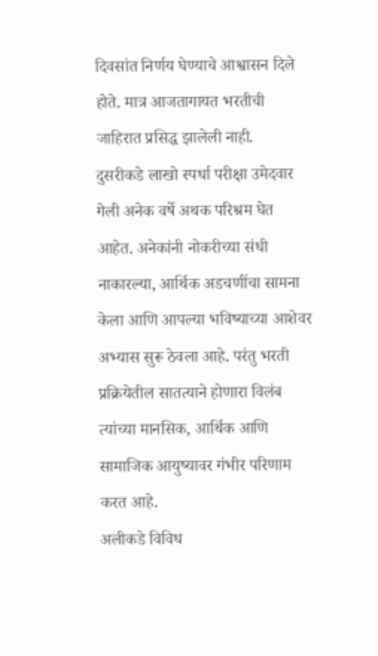दिवसांत निर्णय घेण्याचे आश्वासन दिले होते. मात्र आजतागायत भरतीची जाहिरात प्रसिद्ध झालेली नाही.
दुसरीकडे लाखो स्पर्धा परीक्षा उमेदवार गेली अनेक वर्षे अथक परिश्रम घेत आहेत. अनेकांनी नोकरीच्या संधी नाकारल्या, आर्थिक अडचणींचा सामना केला आणि आपल्या भविष्याच्या आशेवर अभ्यास सुरू ठेवला आहे. परंतु भरती प्रक्रियेतील सातत्याने होणारा विलंब त्यांच्या मानसिक, आर्थिक आणि सामाजिक आयुष्यावर गंभीर परिणाम करत आहे.
अलीकडे विविध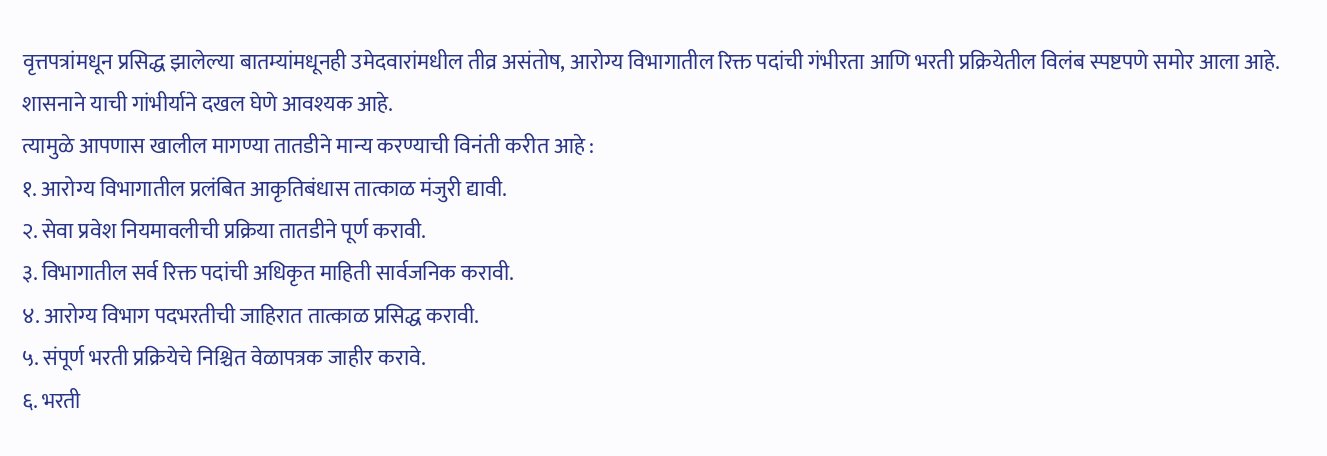वृत्तपत्रांमधून प्रसिद्ध झालेल्या बातम्यांमधूनही उमेदवारांमधील तीव्र असंतोष, आरोग्य विभागातील रिक्त पदांची गंभीरता आणि भरती प्रक्रियेतील विलंब स्पष्टपणे समोर आला आहे. शासनाने याची गांभीर्याने दखल घेणे आवश्यक आहे.
त्यामुळे आपणास खालील मागण्या तातडीने मान्य करण्याची विनंती करीत आहे :
१. आरोग्य विभागातील प्रलंबित आकृतिबंधास तात्काळ मंजुरी द्यावी.
२. सेवा प्रवेश नियमावलीची प्रक्रिया तातडीने पूर्ण करावी.
३. विभागातील सर्व रिक्त पदांची अधिकृत माहिती सार्वजनिक करावी.
४. आरोग्य विभाग पदभरतीची जाहिरात तात्काळ प्रसिद्ध करावी.
५. संपूर्ण भरती प्रक्रियेचे निश्चित वेळापत्रक जाहीर करावे.
६. भरती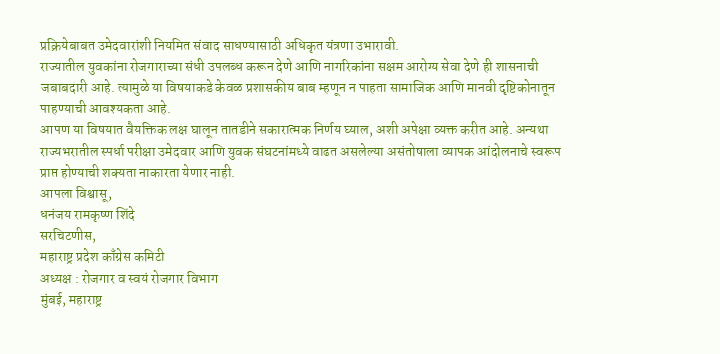प्रक्रियेबाबत उमेदवारांशी नियमित संवाद साधण्यासाठी अधिकृत यंत्रणा उभारावी.
राज्यातील युवकांना रोजगाराच्या संधी उपलब्ध करून देणे आणि नागरिकांना सक्षम आरोग्य सेवा देणे ही शासनाची जबाबदारी आहे. त्यामुळे या विषयाकडे केवळ प्रशासकीय बाब म्हणून न पाहता सामाजिक आणि मानवी दृष्टिकोनातून पाहण्याची आवश्यकता आहे.
आपण या विषयात वैयक्तिक लक्ष घालून तातडीने सकारात्मक निर्णय घ्याल, अशी अपेक्षा व्यक्त करीत आहे. अन्यथा राज्यभरातील स्पर्धा परीक्षा उमेदवार आणि युवक संघटनांमध्ये वाढत असलेल्या असंतोषाला व्यापक आंदोलनाचे स्वरूप प्राप्त होण्याची शक्यता नाकारता येणार नाही.
आपला विश्वासू,
धनंजय रामकृष्ण शिंदे
सरचिटणीस,
महाराष्ट्र प्रदेश काँग्रेस कमिटी
अध्यक्ष : रोजगार व स्वयं रोजगार विभाग
मुंबई, महाराष्ट्र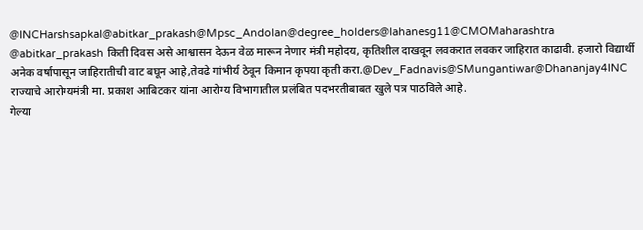@INCHarshsapkal@abitkar_prakash@Mpsc_Andolan@degree_holders@lahanesg11@CMOMaharashtra
@abitkar_prakash किती दिवस असे आश्वासन देऊन वेळ मारून नेणार मंत्री महोदय, कृतिशील दाखवून लवकरात लवकर जाहिरात काढावी. हजारो विद्यार्थी अनेक वर्षापासून जाहिरातीची वाट बघून आहे,तेवढे गांभीर्य ठेवून किमान कृपया कृती करा.@Dev_Fadnavis@SMungantiwar@Dhananjay4INC
राज्याचे आरोग्यमंत्री मा. प्रकाश आबिटकर यांना आरोग्य विभागातील प्रलंबित पदभरतीबाबत खुले पत्र पाठविले आहे.
गेल्या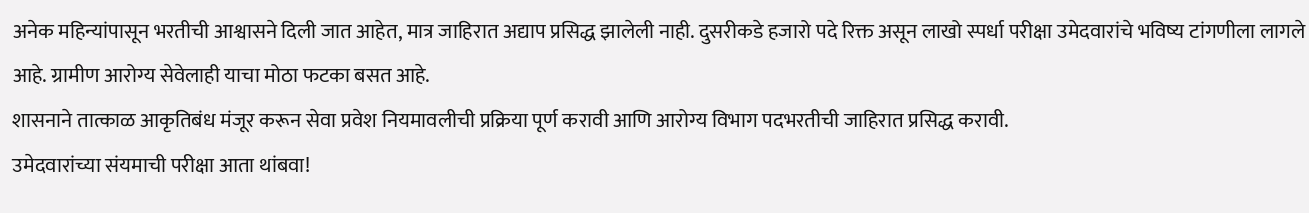अनेक महिन्यांपासून भरतीची आश्वासने दिली जात आहेत, मात्र जाहिरात अद्याप प्रसिद्ध झालेली नाही. दुसरीकडे हजारो पदे रिक्त असून लाखो स्पर्धा परीक्षा उमेदवारांचे भविष्य टांगणीला लागले आहे. ग्रामीण आरोग्य सेवेलाही याचा मोठा फटका बसत आहे.
शासनाने तात्काळ आकृतिबंध मंजूर करून सेवा प्रवेश नियमावलीची प्रक्रिया पूर्ण करावी आणि आरोग्य विभाग पदभरतीची जाहिरात प्रसिद्ध करावी.
उमेदवारांच्या संयमाची परीक्षा आता थांबवा!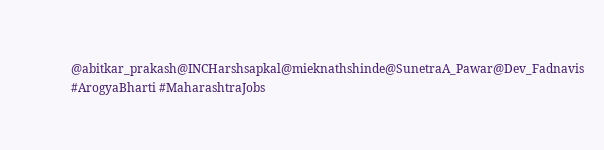@abitkar_prakash@INCHarshsapkal@mieknathshinde@SunetraA_Pawar@Dev_Fadnavis
#ArogyaBharti #MaharashtraJobs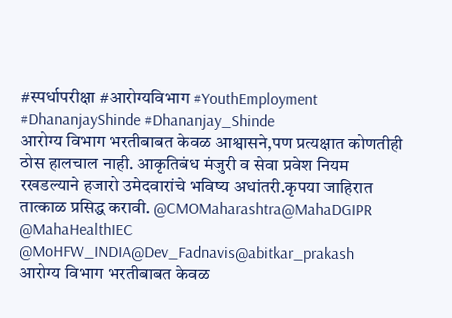#स्पर्धापरीक्षा #आरोग्यविभाग #YouthEmployment
#DhananjayShinde #Dhananjay_Shinde
आरोग्य विभाग भरतीबाबत केवळ आश्वासने,पण प्रत्यक्षात कोणतीही ठोस हालचाल नाही. आकृतिबंध मंजुरी व सेवा प्रवेश नियम रखडल्याने हजारो उमेदवारांचे भविष्य अधांतरी.कृपया जाहिरात तात्काळ प्रसिद्ध करावी. @CMOMaharashtra@MahaDGIPR @MahaHealthIEC @MoHFW_INDIA@Dev_Fadnavis@abitkar_prakash
आरोग्य विभाग भरतीबाबत केवळ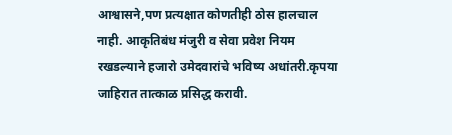आश्वासने,पण प्रत्यक्षात कोणतीही ठोस हालचाल नाही. आकृतिबंध मंजुरी व सेवा प्रवेश नियम रखडल्याने हजारो उमेदवारांचे भविष्य अधांतरी.कृपया जाहिरात तात्काळ प्रसिद्ध करावी.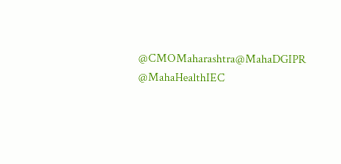@CMOMaharashtra@MahaDGIPR @MahaHealthIEC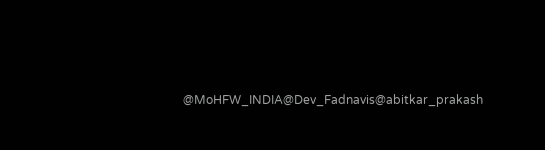@MoHFW_INDIA@Dev_Fadnavis@abitkar_prakash